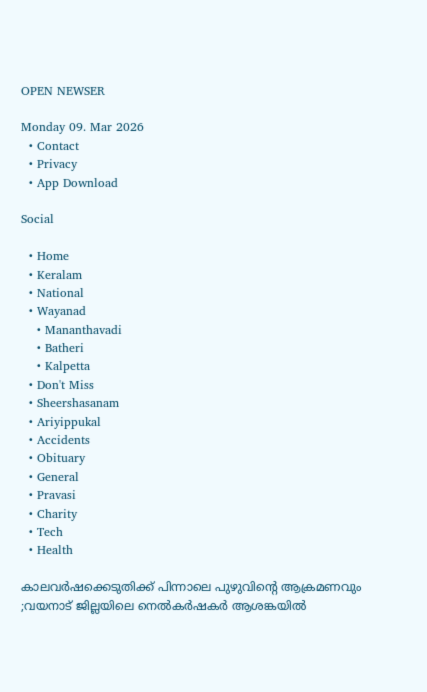OPEN NEWSER

Monday 09. Mar 2026
  • Contact
  • Privacy
  • App Download

Social

  • Home
  • Keralam
  • National
  • Wayanad
    • Mananthavadi
    • Batheri
    • Kalpetta
  • Don't Miss
  • Sheershasanam
  • Ariyippukal
  • Accidents
  • Obituary
  • General
  • Pravasi
  • Charity
  • Tech
  • Health

കാലവര്‍ഷക്കെടുതിക്ക് പിന്നാലെ പുഴുവിന്റെ ആക്രമണവും ;വയനാട് ജില്ലയിലെ നെല്‍കര്‍ഷകര്‍ ആശങ്കയില്‍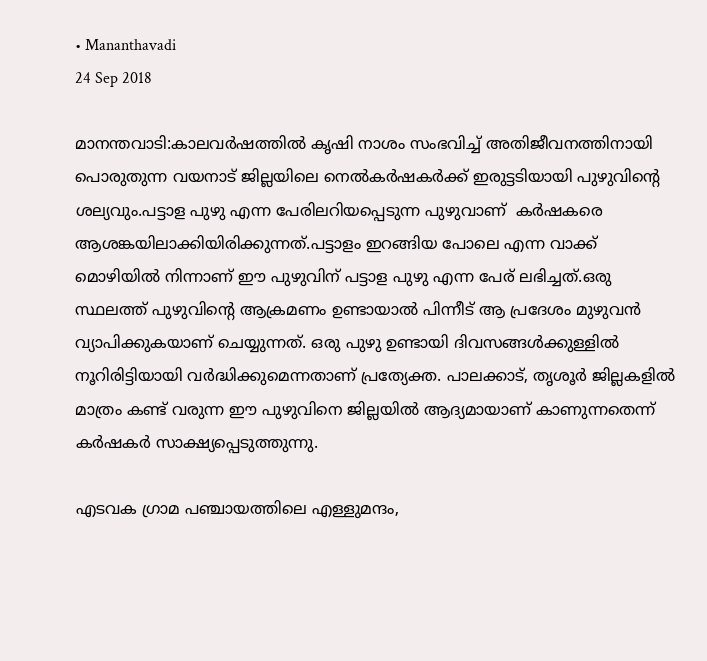• Mananthavadi
24 Sep 2018

മാനന്തവാടി:കാലവര്‍ഷത്തില്‍ കൃഷി നാശം സംഭവിച്ച് അതിജീവനത്തിനായി പൊരുതുന്ന വയനാട് ജില്ലയിലെ നെല്‍കര്‍ഷകര്‍ക്ക് ഇരുട്ടടിയായി പുഴുവിന്റെ ശല്യവും.പട്ടാള പുഴു എന്ന പേരിലറിയപ്പെടുന്ന പുഴുവാണ്  കര്‍ഷകരെ ആശങ്കയിലാക്കിയിരിക്കുന്നത്.പട്ടാളം ഇറങ്ങിയ പോലെ എന്ന വാക്ക് മൊഴിയില്‍ നിന്നാണ് ഈ പുഴുവിന് പട്ടാള പുഴു എന്ന പേര് ലഭിച്ചത്.ഒരു സ്ഥലത്ത് പുഴുവിന്റെ ആക്രമണം ഉണ്ടായാല്‍ പിന്നീട് ആ പ്രദേശം മുഴുവന്‍ വ്യാപിക്കുകയാണ് ചെയ്യുന്നത്. ഒരു പുഴു ഉണ്ടായി ദിവസങ്ങള്‍ക്കുള്ളില്‍ നൂറിരിട്ടിയായി വര്‍ദ്ധിക്കുമെന്നതാണ് പ്രത്യേക്ത. പാലക്കാട്, തൃശൂര്‍ ജില്ലകളില്‍ മാത്രം കണ്ട് വരുന്ന ഈ പുഴുവിനെ ജില്ലയില്‍ ആദ്യമായാണ് കാണുന്നതെന്ന് കര്‍ഷകര്‍ സാക്ഷ്യപ്പെടുത്തുന്നു.

എടവക ഗ്രാമ പഞ്ചായത്തിലെ എള്ളുമന്ദം,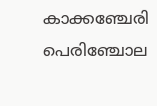കാക്കഞ്ചേരി പെരിഞ്ചോല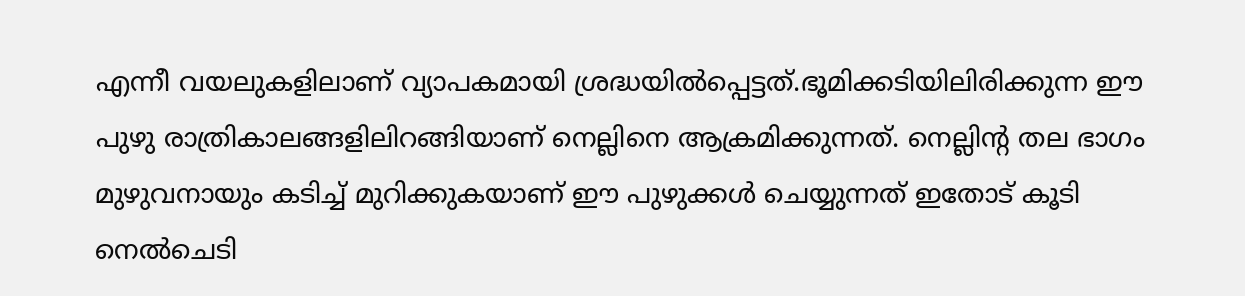എന്നീ വയലുകളിലാണ് വ്യാപകമായി ശ്രദ്ധയില്‍പ്പെട്ടത്.ഭൂമിക്കടിയിലിരിക്കുന്ന ഈ പുഴു രാത്രികാലങ്ങളിലിറങ്ങിയാണ് നെല്ലിനെ ആക്രമിക്കുന്നത്. നെല്ലിന്റ തല ഭാഗം മുഴുവനായും കടിച്ച് മുറിക്കുകയാണ് ഈ പുഴുക്കള്‍ ചെയ്യുന്നത് ഇതോട് കൂടി നെല്‍ചെടി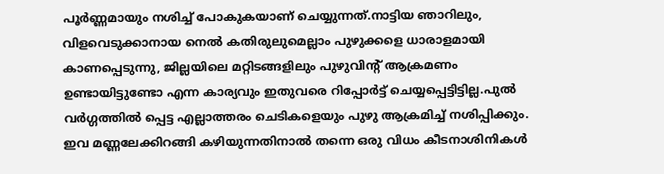പൂര്‍ണ്ണമായും നശിച്ച് പോകുകയാണ് ചെയ്യുന്നത്.നാട്ടിയ ഞാറിലും, വിളവെടുക്കാനായ നെല്‍ കതിരുലുമെല്ലാം പുഴുക്കളെ ധാരാളമായി കാണപ്പെടുന്നു, ജില്ലയിലെ മറ്റിടങ്ങളിലും പുഴുവിന്റ് ആക്രമണം ഉണ്ടായിട്ടുണ്ടോ എന്ന കാര്യവും ഇതുവരെ റിപ്പോര്‍ട്ട് ചെയ്യപ്പെട്ടിട്ടില്ല.പുല്‍ വര്‍ഗ്ഗത്തില്‍ പ്പെട്ട എല്ലാത്തരം ചെടികളെയും പുഴു ആക്രമിച്ച് നശിപ്പിക്കും. ഇവ മണ്ണലേക്കിറങ്ങി കഴിയുന്നതിനാല്‍ തന്നെ ഒരു വിധം കീടനാശിനികള്‍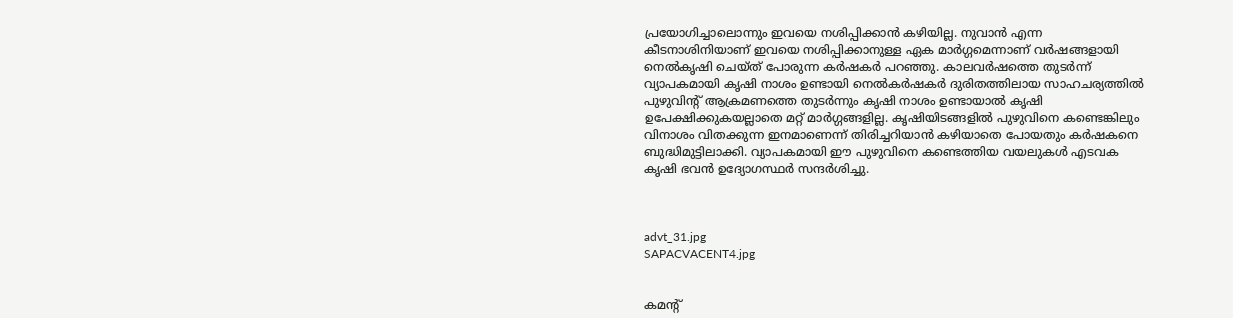പ്രയോഗിച്ചാലൊന്നും ഇവയെ നശിപ്പിക്കാന്‍ കഴിയില്ല. നുവാന്‍ എന്ന കീടനാശിനിയാണ് ഇവയെ നശിപ്പിക്കാനുള്ള ഏക മാര്‍ഗ്ഗമെന്നാണ് വര്‍ഷങ്ങളായി നെല്‍കൃഷി ചെയ്ത് പോരുന്ന കര്‍ഷകര്‍ പറഞ്ഞു. കാലവര്‍ഷത്തെ തുടര്‍ന്ന് വ്യാപകമായി കൃഷി നാശം ഉണ്ടായി നെല്‍കര്‍ഷകര്‍ ദുരിതത്തിലായ സാഹചര്യത്തില്‍  പുഴുവിന്റ് ആക്രമണത്തെ തുടര്‍ന്നും കൃഷി നാശം ഉണ്ടായാല്‍ കൃഷി ഉപേക്ഷിക്കുകയല്ലാതെ മറ്റ് മാര്‍ഗ്ഗങ്ങളില്ല. കൃഷിയിടങ്ങളില്‍ പുഴുവിനെ കണ്ടെങ്കിലും വിനാശം വിതക്കുന്ന ഇനമാണെന്ന് തിരിച്ചറിയാന്‍ കഴിയാതെ പോയതും കര്‍ഷകനെ ബുദ്ധിമുട്ടിലാക്കി. വ്യാപകമായി ഈ പുഴുവിനെ കണ്ടെത്തിയ വയലുകള്‍ എടവക കൃഷി ഭവന്‍ ഉദ്യോഗസ്ഥര്‍ സന്ദര്‍ശിച്ചു.



advt_31.jpg
SAPACVACENT4.jpg


കമന്റ്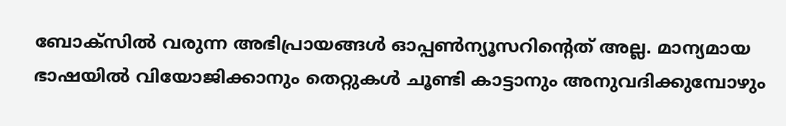ബോക്‌സില്‍ വരുന്ന അഭിപ്രായങ്ങള്‍ ഓപ്പൺന്യൂസറിന്റെത് അല്ല. മാന്യമായ ഭാഷയില്‍ വിയോജിക്കാനും തെറ്റുകള്‍ ചൂണ്ടി കാട്ടാനും അനുവദിക്കുമ്പോഴും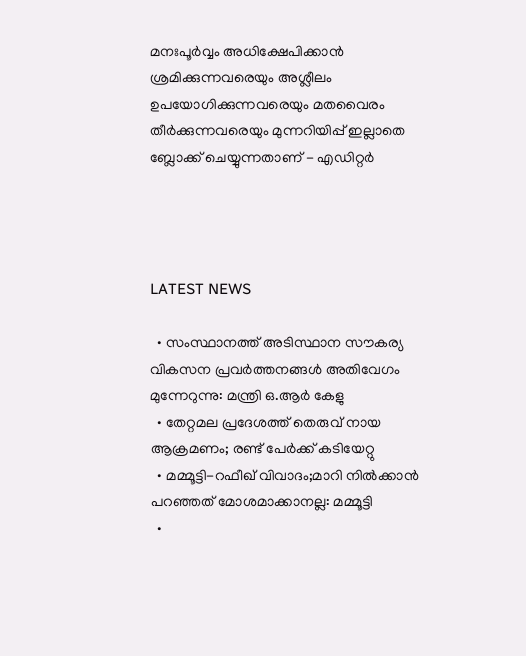മനഃപൂര്‍വ്വം അധിക്ഷേപിക്കാന്‍ ശ്രമിക്കുന്നവരെയും അശ്ലീലം ഉപയോഗിക്കുന്നവരെയും മതവൈരം തീര്‍ക്കുന്നവരെയും മുന്നറിയിപ്പ് ഇല്ലാതെ ബ്ലോക്ക് ചെയ്യുന്നതാണ് - എഡിറ്റര്‍




LATEST NEWS

  • സംസ്ഥാനത്ത് അടിസ്ഥാന സൗകര്യ വികസന പ്രവര്‍ത്തനങ്ങള്‍ അതിവേഗം മുന്നേറുന്നു: മന്ത്രി ഒ.ആര്‍ കേളു
  • തേറ്റമല പ്രദേശത്ത് തെരുവ് നായ ആക്രമണം; രണ്ട് പേര്‍ക്ക് കടിയേറ്റു
  • മമ്മൂട്ടി-റഫീഖ് വിവാദം;മാറി നില്‍ക്കാന്‍ പറഞ്ഞത് മോശമാക്കാനല്ല: മമ്മൂട്ടി
  •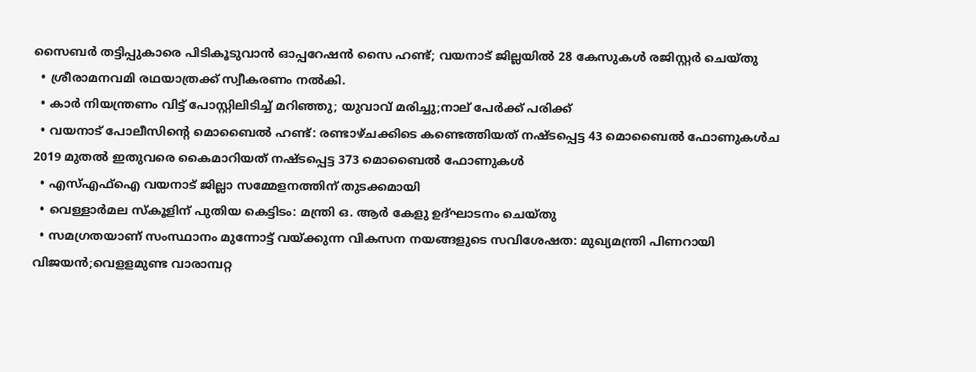സൈബര്‍ തട്ടിപ്പുകാരെ പിടികൂടുവാന്‍ ഓപ്പറേഷന്‍ സൈ ഹണ്ട്; വയനാട് ജില്ലയില്‍ 28 കേസുകള്‍ രജിസ്റ്റര്‍ ചെയ്തു
  • ശ്രീരാമനവമി രഥയാത്രക്ക് സ്വീകരണം നല്‍കി.
  • കാര്‍ നിയന്ത്രണം വിട്ട് പോസ്റ്റിലിടിച്ച് മറിഞ്ഞു; യുവാവ് മരിച്ചു;നാല് പേര്‍ക്ക് പരിക്ക്
  • വയനാട് പോലീസിന്റെ മൊബൈല്‍ ഹണ്ട്: രണ്ടാഴ്ചക്കിടെ കണ്ടെത്തിയത് നഷ്ടപ്പെട്ട 43 മൊബൈല്‍ ഫോണുകള്‍ച 2019 മുതല്‍ ഇതുവരെ കൈമാറിയത് നഷ്ടപ്പെട്ട 373 മൊബൈല്‍ ഫോണുകള്‍
  • എസ്എഫ്‌ഐ വയനാട് ജില്ലാ സമ്മേളനത്തിന് തുടക്കമായി
  • വെള്ളാര്‍മല സ്‌കൂളിന് പുതിയ കെട്ടിടം: മന്ത്രി ഒ. ആര്‍ കേളു ഉദ്ഘാടനം ചെയ്തു
  • സമഗ്രതയാണ് സംസ്ഥാനം മുന്നോട്ട് വയ്ക്കുന്ന വികസന നയങ്ങളുടെ സവിശേഷത: മുഖ്യമന്ത്രി പിണറായി വിജയന്‍;വെളളമുണ്ട വാരാമ്പറ്റ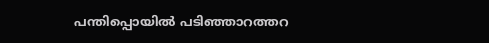പന്തിപ്പൊയില്‍ പടിഞ്ഞാറത്തറ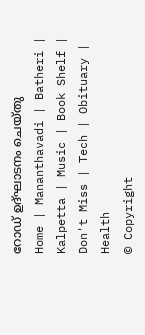റോഡ് ഉദ്ഘാടനം ചെയ്തു
Home | Mananthavadi | Batheri | Kalpetta | Music | Book Shelf | Don't Miss | Tech | Obituary | Health
© Copyright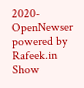2020- OpenNewser powered by Rafeek.in
Show